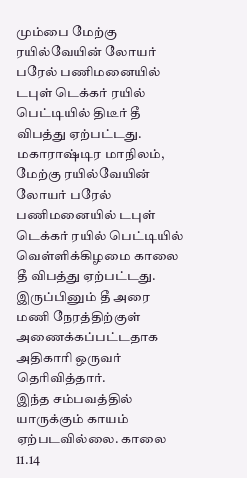மும்பை மேற்கு ரயில்வேயின் லோயர் பரேல் பணிமனையில் டபுள் டெக்கர் ரயில் பெட்டியில் திடீர் தீ விபத்து ஏற்பட்டது.
மகாராஷ்டிர மாநிலம், மேற்கு ரயில்வேயின் லோயர் பரேல் பணிமனையில் டபுள் டெக்கர் ரயில் பெட்டியில் வெள்ளிக்கிழமை காலை தீ விபத்து ஏற்பட்டது.
இருப்பினும் தீ அரை மணி நேரத்திற்குள் அணைக்கப்பட்டதாக அதிகாரி ஒருவர் தெரிவித்தார்.
இந்த சம்பவத்தில் யாருக்கும் காயம் ஏற்படவில்லை. காலை 11.14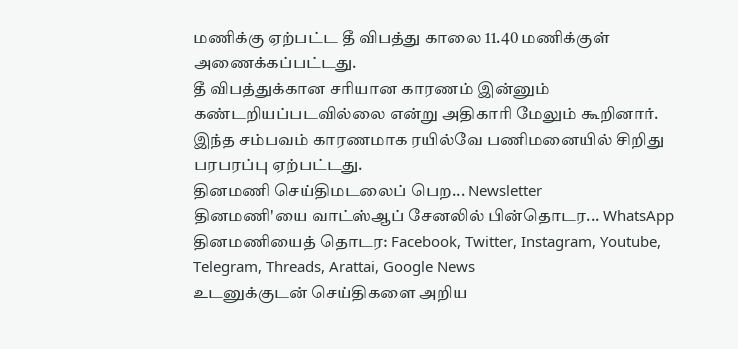மணிக்கு ஏற்பட்ட தீ விபத்து காலை 11.40 மணிக்குள் அணைக்கப்பட்டது.
தீ விபத்துக்கான சரியான காரணம் இன்னும் கண்டறியப்படவில்லை என்று அதிகாரி மேலும் கூறினார்.
இந்த சம்பவம் காரணமாக ரயில்வே பணிமனையில் சிறிது பரபரப்பு ஏற்பட்டது.
தினமணி செய்திமடலைப் பெற... Newsletter
தினமணி'யை வாட்ஸ்ஆப் சேனலில் பின்தொடர... WhatsApp
தினமணியைத் தொடர: Facebook, Twitter, Instagram, Youtube, Telegram, Threads, Arattai, Google News
உடனுக்குடன் செய்திகளை அறிய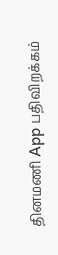தினமணி App பதிவிறக்கம்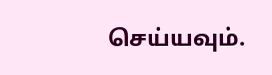செய்யவும்.